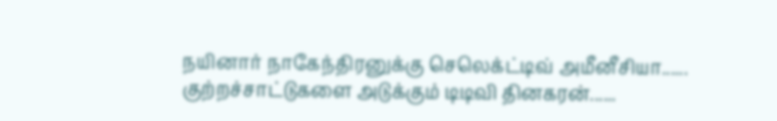நயினார் நாகேந்திரனுக்கு செலெக்ட்டிவ் அமீனீசியா...... குற்றச்சாட்டுகளை அடுக்கும் டிடிவி தினகரன்......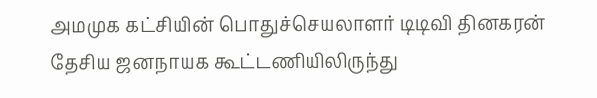அமமுக கட்சியின் பொதுச்செயலாளர் டிடிவி தினகரன் தேசிய ஜனநாயக கூட்டணியிலிருந்து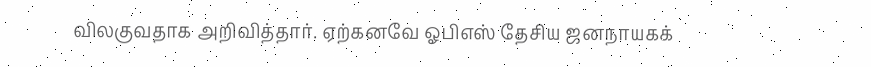விலகுவதாக அறிவித்தார். ஏற்கனவே ஓபிஎஸ் தேசிய ஜனநாயகக்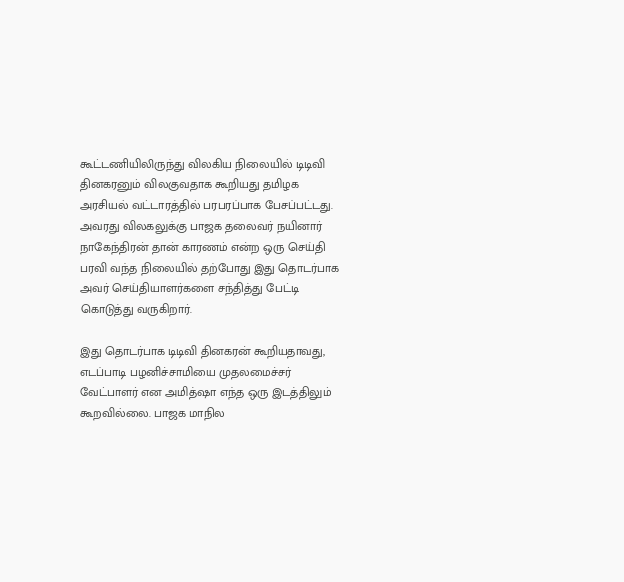கூட்டணியிலிருந்து விலகிய நிலையில் டிடிவி தினகரனும் விலகுவதாக கூறியது தமிழக அரசியல் வட்டாரத்தில் பரபரப்பாக பேசப்பட்டது. அவரது விலகலுக்கு பாஜக தலைவர் நயினார் நாகேந்திரன் தான் காரணம் என்ற ஒரு செய்தி பரவி வந்த நிலையில் தற்போது இது தொடர்பாக அவர் செய்தியாளர்களை சந்தித்து பேட்டி கொடுத்து வருகிறார்.

இது தொடர்பாக டிடிவி தினகரன் கூறியதாவது, எடப்பாடி பழனிச்சாமியை முதலமைச்சர் வேட்பாளர் என அமித்ஷா எந்த ஒரு இடத்திலும் கூறவில்லை. பாஜக மாநில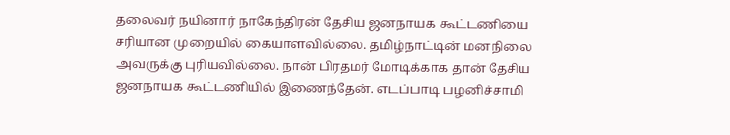தலைவர் நயினார் நாகேந்திரன் தேசிய ஜனநாயக கூட்டணியை சரியான முறையில் கையாளவில்லை. தமிழ்நாட்டின் மனநிலை அவருக்கு புரியவில்லை. நான் பிரதமர் மோடிக்காக தான் தேசிய ஜனநாயக கூட்டணியில் இணைந்தேன். எடப்பாடி பழனிச்சாமி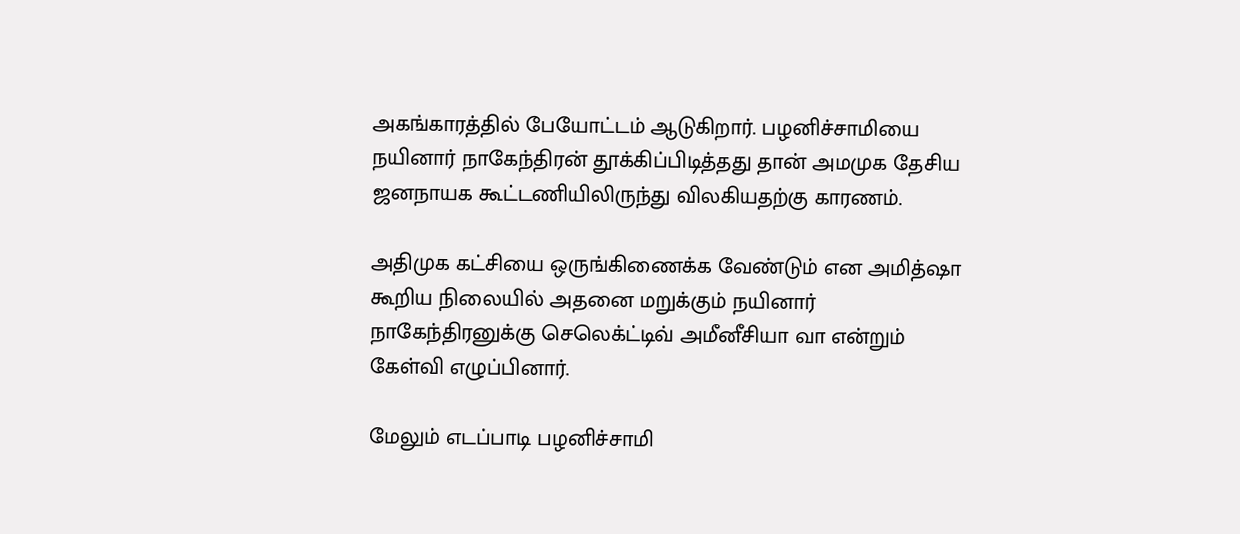அகங்காரத்தில் பேயோட்டம் ஆடுகிறார். பழனிச்சாமியை நயினார் நாகேந்திரன் தூக்கிப்பிடித்தது தான் அமமுக தேசிய ஜனநாயக கூட்டணியிலிருந்து விலகியதற்கு காரணம்.

அதிமுக கட்சியை ஒருங்கிணைக்க வேண்டும் என அமித்ஷா கூறிய நிலையில் அதனை மறுக்கும் நயினார் நாகேந்திரனுக்கு செலெக்ட்டிவ் அமீனீசியா வா என்றும் கேள்வி எழுப்பினார்.

மேலும் எடப்பாடி பழனிச்சாமி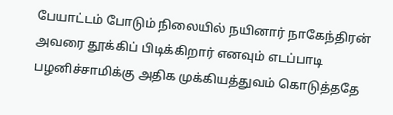பேயாட்டம் போடும் நிலையில் நயினார் நாகேந்திரன் அவரை தூக்கிப் பிடிக்கிறார் எனவும் எடப்பாடி பழனிச்சாமிக்கு அதிக முக்கியத்துவம் கொடுத்ததே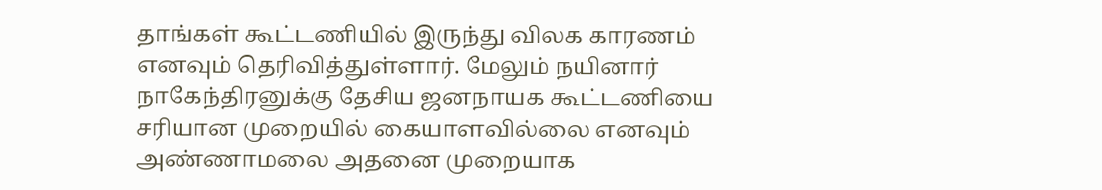தாங்கள் கூட்டணியில் இருந்து விலக காரணம் எனவும் தெரிவித்துள்ளார். மேலும் நயினார் நாகேந்திரனுக்கு தேசிய ஜனநாயக கூட்டணியை சரியான முறையில் கையாளவில்லை எனவும் அண்ணாமலை அதனை முறையாக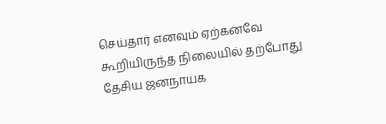செய்தார் எனவும் ஏற்கனவே கூறியிருந்த நிலையில் தற்போது தேசிய ஜனநாயக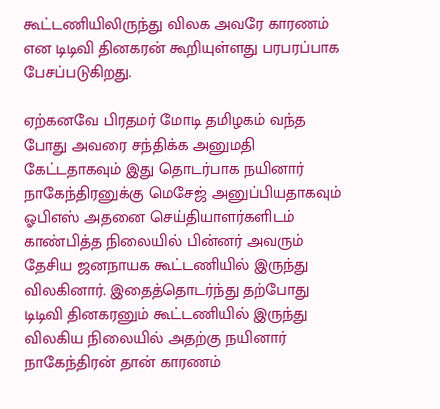கூட்டணியிலிருந்து விலக அவரே காரணம் என டிடிவி தினகரன் கூறியுள்ளது பரபரப்பாக பேசப்படுகிறது.

ஏற்கனவே பிரதமர் மோடி தமிழகம் வந்த போது அவரை சந்திக்க அனுமதி கேட்டதாகவும் இது தொடர்பாக நயினார் நாகேந்திரனுக்கு மெசேஜ் அனுப்பியதாகவும் ஓபிஎஸ் அதனை செய்தியாளர்களிடம் காண்பித்த நிலையில் பின்னர் அவரும் தேசிய ஜனநாயக கூட்டணியில் இருந்து விலகினார். இதைத்தொடர்ந்து தற்போது டிடிவி தினகரனும் கூட்டணியில் இருந்து விலகிய நிலையில் அதற்கு நயினார் நாகேந்திரன் தான் காரணம்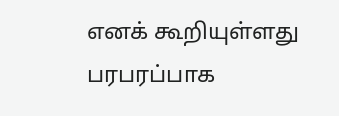எனக் கூறியுள்ளது பரபரப்பாக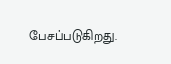பேசப்படுகிறது.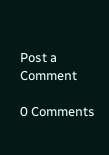Post a Comment

0 Comments